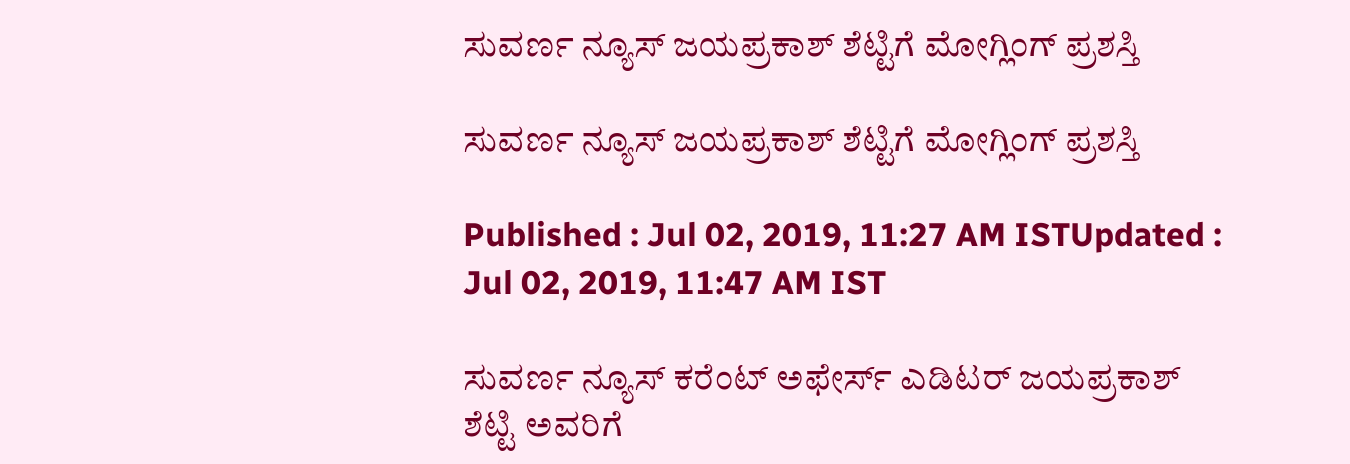ಸುವರ್ಣ ನ್ಯೂಸ್ ಜಯಪ್ರಕಾಶ್ ಶೆಟ್ಟಿಗೆ ಮೋಗ್ಲಿಂಗ್ ಪ್ರಶಸ್ತಿ

ಸುವರ್ಣ ನ್ಯೂಸ್ ಜಯಪ್ರಕಾಶ್ ಶೆಟ್ಟಿಗೆ ಮೋಗ್ಲಿಂಗ್ ಪ್ರಶಸ್ತಿ

Published : Jul 02, 2019, 11:27 AM ISTUpdated : Jul 02, 2019, 11:47 AM IST

ಸುವರ್ಣ ನ್ಯೂಸ್ ಕರೆಂಟ್ ಅಫೇರ್ಸ್ ಎಡಿಟರ್ ಜಯಪ್ರಕಾಶ್ ಶೆಟ್ಟಿ ಅವರಿಗೆ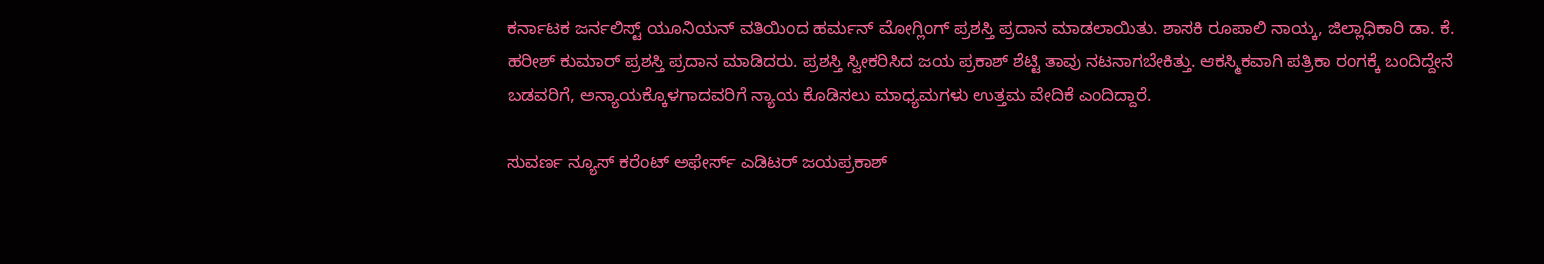ಕರ್ನಾಟಕ ಜರ್ನಲಿಸ್ಟ್ ಯೂನಿಯನ್ ವತಿಯಿಂದ ಹರ್ಮನ್ ಮೋಗ್ಲಿಂಗ್ ಪ್ರಶಸ್ತಿ ಪ್ರದಾನ ಮಾಡಲಾಯಿತು. ಶಾಸಕಿ ರೂಪಾಲಿ ನಾಯ್ಕ, ಜಿಲ್ಲಾಧಿಕಾರಿ ಡಾ. ಕೆ. ಹರೀಶ್ ಕುಮಾರ್ ಪ್ರಶಸ್ತಿ ಪ್ರದಾನ ಮಾಡಿದರು. ಪ್ರಶಸ್ತಿ ಸ್ವೀಕರಿಸಿದ ಜಯ ಪ್ರಕಾಶ್ ಶೆಟ್ಟಿ ತಾವು ನಟನಾಗಬೇಕಿತ್ತು. ಆಕಸ್ಮಿಕವಾಗಿ ಪತ್ರಿಕಾ ರಂಗಕ್ಕೆ ಬಂದಿದ್ದೇನೆ ಬಡವರಿಗೆ, ಅನ್ಯಾಯಕ್ಕೊಳಗಾದವರಿಗೆ ನ್ಯಾಯ ಕೊಡಿಸಲು ಮಾಧ್ಯಮಗಳು ಉತ್ತಮ ವೇದಿಕೆ ಎಂದಿದ್ದಾರೆ.

ಸುವರ್ಣ ನ್ಯೂಸ್ ಕರೆಂಟ್ ಅಫೇರ್ಸ್ ಎಡಿಟರ್ ಜಯಪ್ರಕಾಶ್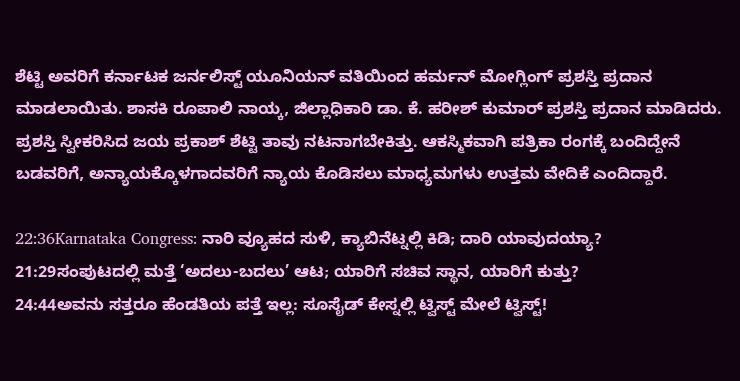ಶೆಟ್ಟಿ ಅವರಿಗೆ ಕರ್ನಾಟಕ ಜರ್ನಲಿಸ್ಟ್ ಯೂನಿಯನ್ ವತಿಯಿಂದ ಹರ್ಮನ್ ಮೋಗ್ಲಿಂಗ್ ಪ್ರಶಸ್ತಿ ಪ್ರದಾನ ಮಾಡಲಾಯಿತು. ಶಾಸಕಿ ರೂಪಾಲಿ ನಾಯ್ಕ, ಜಿಲ್ಲಾಧಿಕಾರಿ ಡಾ. ಕೆ. ಹರೀಶ್ ಕುಮಾರ್ ಪ್ರಶಸ್ತಿ ಪ್ರದಾನ ಮಾಡಿದರು. ಪ್ರಶಸ್ತಿ ಸ್ವೀಕರಿಸಿದ ಜಯ ಪ್ರಕಾಶ್ ಶೆಟ್ಟಿ ತಾವು ನಟನಾಗಬೇಕಿತ್ತು. ಆಕಸ್ಮಿಕವಾಗಿ ಪತ್ರಿಕಾ ರಂಗಕ್ಕೆ ಬಂದಿದ್ದೇನೆ ಬಡವರಿಗೆ, ಅನ್ಯಾಯಕ್ಕೊಳಗಾದವರಿಗೆ ನ್ಯಾಯ ಕೊಡಿಸಲು ಮಾಧ್ಯಮಗಳು ಉತ್ತಮ ವೇದಿಕೆ ಎಂದಿದ್ದಾರೆ.

22:36Karnataka Congress: ನಾರಿ ವ್ಯೂಹದ ಸುಳಿ, ಕ್ಯಾಬಿನೆಟ್ನಲ್ಲಿ ಕಿಡಿ; ದಾರಿ ಯಾವುದಯ್ಯಾ?
21:29ಸಂಪುಟದಲ್ಲಿ ಮತ್ತೆ ‘ಅದಲು-ಬದಲು’ ಆಟ; ಯಾರಿಗೆ ಸಚಿವ ಸ್ಥಾನ, ಯಾರಿಗೆ ಕುತ್ತು?
24:44ಅವನು ಸತ್ತರೂ ಹೆಂಡತಿಯ ಪತ್ತೆ ಇಲ್ಲ: ಸೂಸೈಡ್ ಕೇಸ್ನಲ್ಲಿ ಟ್ವಿಸ್ಟ್ ಮೇಲೆ ಟ್ವಿಸ್ಟ್!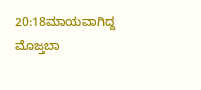20:18ಮಾಯವಾಗಿದ್ದ ಮೊಜ್ತಬಾ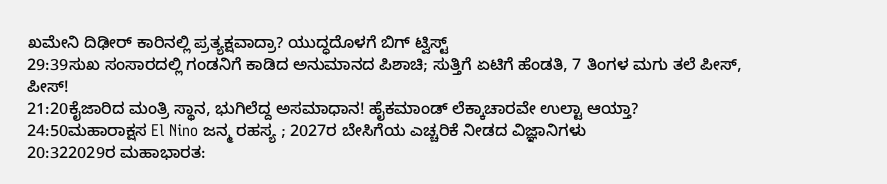ಖಮೇನಿ ದಿಢೀರ್ ಕಾರಿನಲ್ಲಿ ಪ್ರತ್ಯಕ್ಷವಾದ್ರಾ? ಯುದ್ಧದೊಳಗೆ ಬಿಗ್ ಟ್ವಿಸ್ಟ್
29:39ಸುಖ ಸಂಸಾರದಲ್ಲಿ ಗಂಡನಿಗೆ ಕಾಡಿದ ಅನುಮಾನದ ಪಿಶಾಚಿ; ಸುತ್ತಿಗೆ ಏಟಿಗೆ ಹೆಂಡತಿ, 7 ತಿಂಗಳ ಮಗು ತಲೆ ಪೀಸ್, ಪೀಸ್!
21:20ಕೈಜಾರಿದ ಮಂತ್ರಿ ಸ್ಥಾನ, ಭುಗಿಲೆದ್ದ ಅಸಮಾಧಾನ! ಹೈಕಮಾಂಡ್ ಲೆಕ್ಕಾಚಾರವೇ ಉಲ್ಟಾ ಆಯ್ತಾ?
24:50ಮಹಾರಾಕ್ಷಸ El Nino ಜನ್ಮ ರಹಸ್ಯ ; 2027ರ ಬೇಸಿಗೆಯ ಎಚ್ಚರಿಕೆ ನೀಡದ ವಿಜ್ಞಾನಿಗಳು
20:322029ರ ಮಹಾಭಾರತ: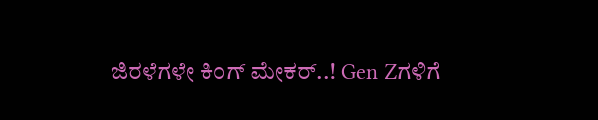ಜಿರಳೆಗಳೇ ಕಿಂಗ್ ಮೇಕರ್..! Gen Zಗಳಿಗೆ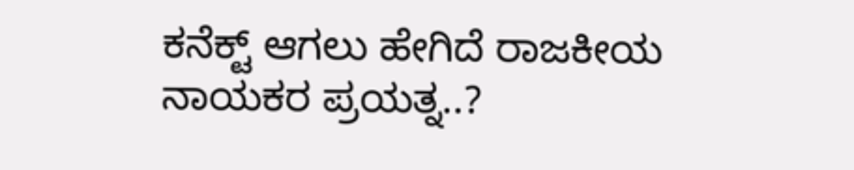ಕನೆಕ್ಟ್ ಆಗಲು ಹೇಗಿದೆ ರಾಜಕೀಯ ನಾಯಕರ ಪ್ರಯತ್ನ..?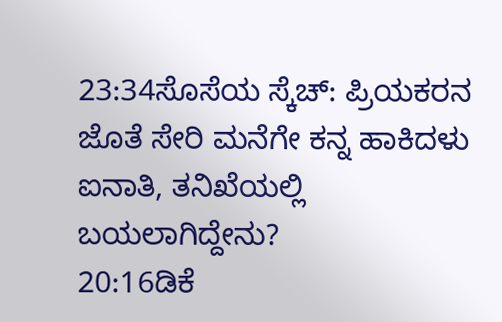23:34ಸೊಸೆಯ ಸ್ಕೆಚ್: ಪ್ರಿಯಕರನ ಜೊತೆ ಸೇರಿ ಮನೆಗೇ ಕನ್ನ ಹಾಕಿದಳು ಐನಾತಿ, ತನಿಖೆಯಲ್ಲಿ ಬಯಲಾಗಿದ್ದೇನು?
20:16ಡಿಕೆ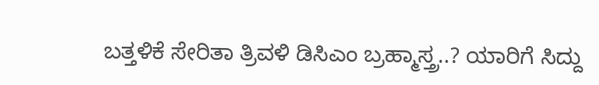ಬತ್ತಳಿಕೆ ಸೇರಿತಾ ತ್ರಿವಳಿ ಡಿಸಿಎಂ ಬ್ರಹ್ಮಾಸ್ತ್ರ..? ಯಾರಿಗೆ ಸಿದ್ದು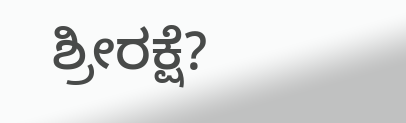ಶ್ರೀರಕ್ಷೆ?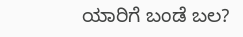ಯಾರಿಗೆ ಬಂಡೆ ಬಲ?